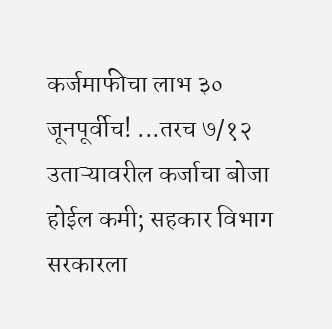कर्जमाफीचा लाभ ३० जूनपूर्वीच! ...तरच ७/१२ उताऱ्यावरील कर्जाचा बोजा होईल कमी; सहकार विभाग सरकारला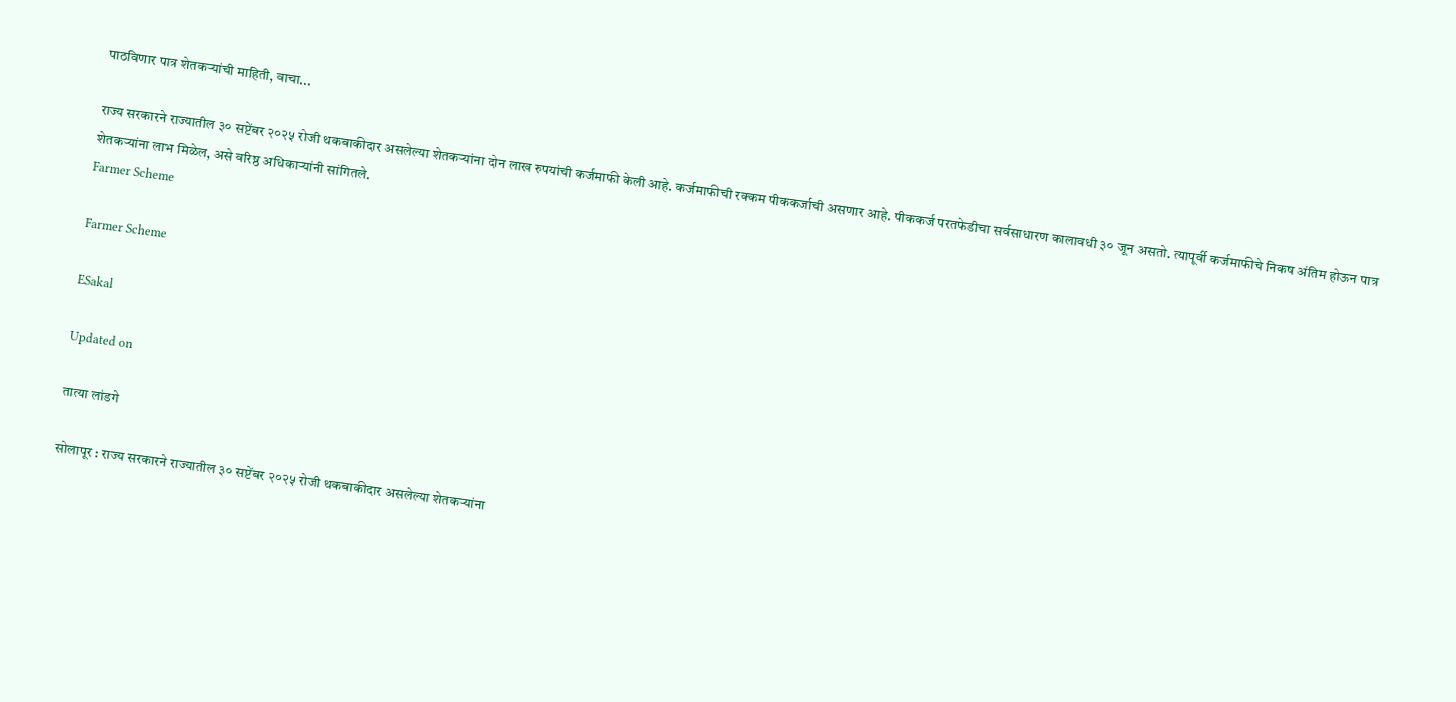पाठविणार पात्र शेतकऱ्यांची माहिती, वाचा...

राज्य सरकारने राज्यातील ३० सप्टेंबर २०२५ रोजी थकबाकीदार असलेल्या शेतकऱ्यांना दोन लाख रुपयांची कर्जमाफी केली आहे. कर्जमाफीची रक्कम पीककर्जाची असणार आहे. पीककर्ज परतफेडीचा सर्वसाधारण कालावधी ३० जून असतो. त्यापूर्वी कर्जमाफीचे निकष अंतिम होऊन पात्र शेतकऱ्यांना लाभ मिळेल, असे वरिष्ठ अधिकाऱ्यांनी सांगितले.
Farmer Scheme

Farmer Scheme

ESakal

Updated on

तात्या लांडगे

सोलापूर : राज्य सरकारने राज्यातील ३० सप्टेंबर २०२५ रोजी थकबाकीदार असलेल्या शेतकऱ्यांना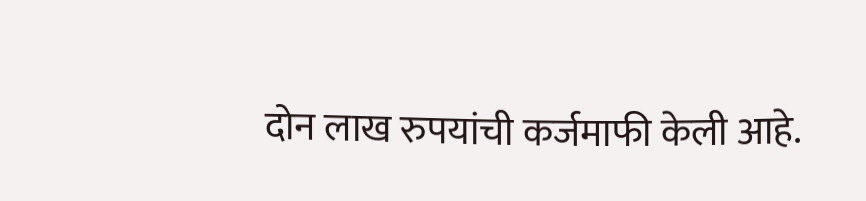दोन लाख रुपयांची कर्जमाफी केली आहे.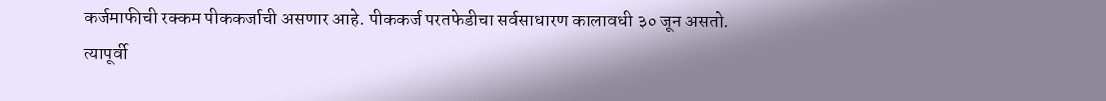कर्जमाफीची रक्कम पीककर्जाची असणार आहे. पीककर्ज परतफेडीचा सर्वसाधारण कालावधी ३० जून असतो. त्यापूर्वी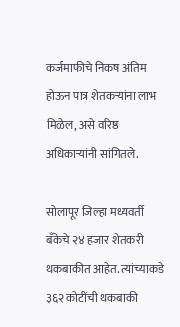कर्जमाफीचे निकष अंतिम होऊन पात्र शेतकऱ्यांना लाभ मिळेल, असे वरिष्ठ अधिकाऱ्यांनी सांगितले.

सोलापूर जिल्हा मध्यवर्ती बॅंकेचे २४ हजार शेतकरी थकबाकीत आहेत. त्यांच्याकडे ३६२ कोटींची थकबाकी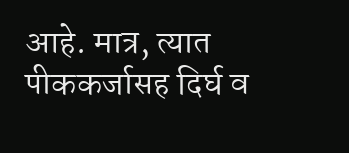आहे. मात्र, त्यात पीककर्जासह दिर्घ व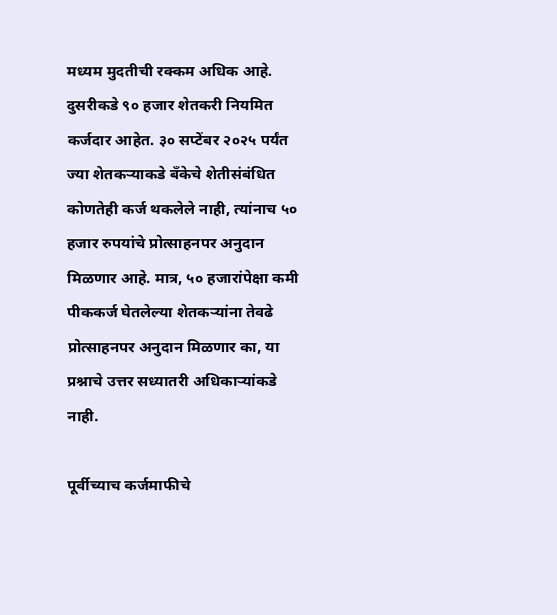मध्यम मुदतीची रक्कम अधिक आहे. दुसरीकडे ९० हजार शेतकरी नियमित कर्जदार आहेत. ३० सप्टेंबर २०२५ पर्यंत ज्या शेतकऱ्याकडे बॅंकेचे शेतीसंबंधित कोणतेही कर्ज थकलेले नाही, त्यांनाच ५० हजार रुपयांचे प्रोत्साहनपर अनुदान मिळणार आहे. मात्र, ५० हजारांपेक्षा कमी पीककर्ज घेतलेल्या शेतकऱ्यांना तेवढे प्रोत्साहनपर अनुदान मिळणार का, या प्रश्नाचे उत्तर सध्यातरी अधिकाऱ्यांकडे नाही.

पूर्वीच्याच कर्जमाफीचे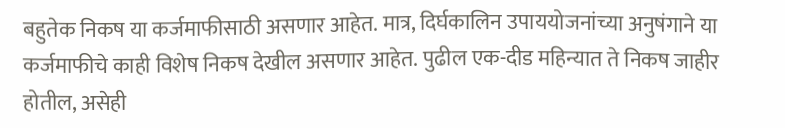बहुतेक निकष या कर्जमाफीसाठी असणार आहेत. मात्र, दिर्घकालिन उपाययोजनांच्या अनुषंगाने या कर्जमाफीचे काही विशेष निकष देखील असणार आहेत. पुढील एक-दीड महिन्यात ते निकष जाहीर होतील, असेही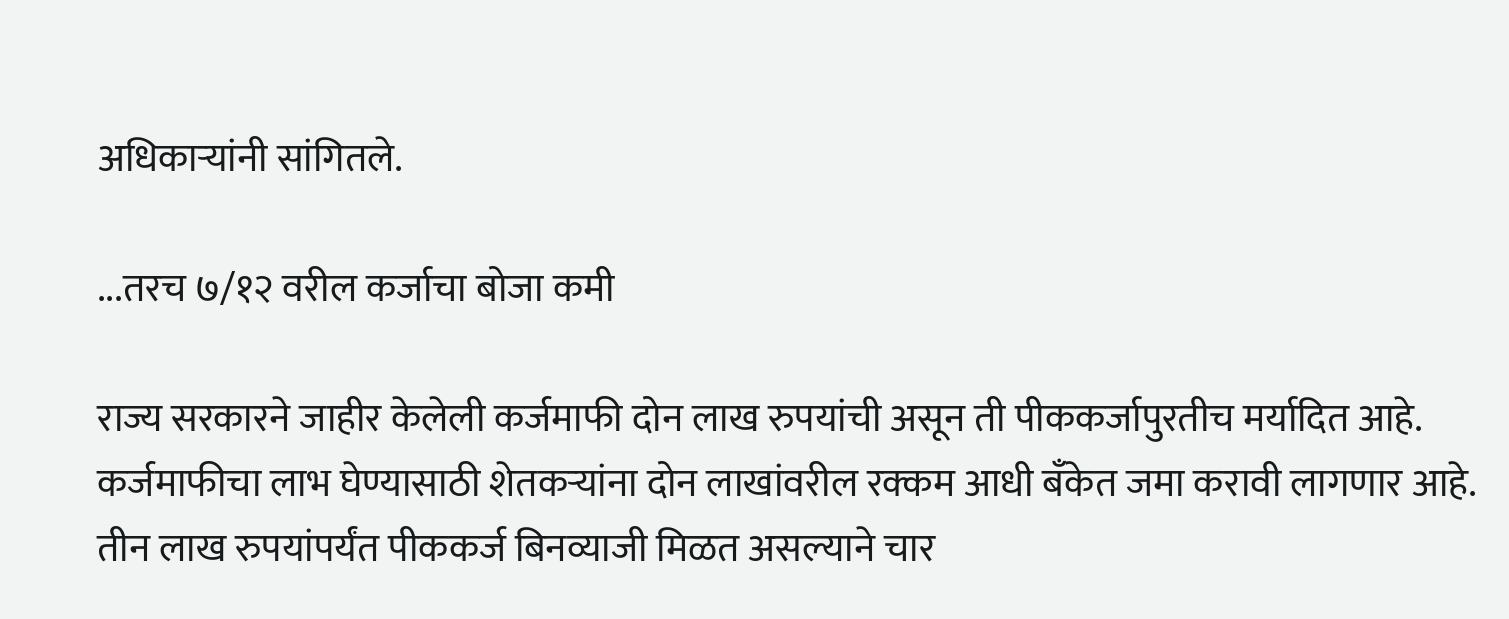अधिकाऱ्यांनी सांगितले.

...तरच ७/१२ वरील कर्जाचा बोजा कमी

राज्य सरकारने जाहीर केलेली कर्जमाफी दोन लाख रुपयांची असून ती पीककर्जापुरतीच मर्यादित आहे. कर्जमाफीचा लाभ घेण्यासाठी शेतकऱ्यांना दोन लाखांवरील रक्कम आधी बॅंकेत जमा करावी लागणार आहे. तीन लाख रुपयांपर्यंत पीककर्ज बिनव्याजी मिळत असल्याने चार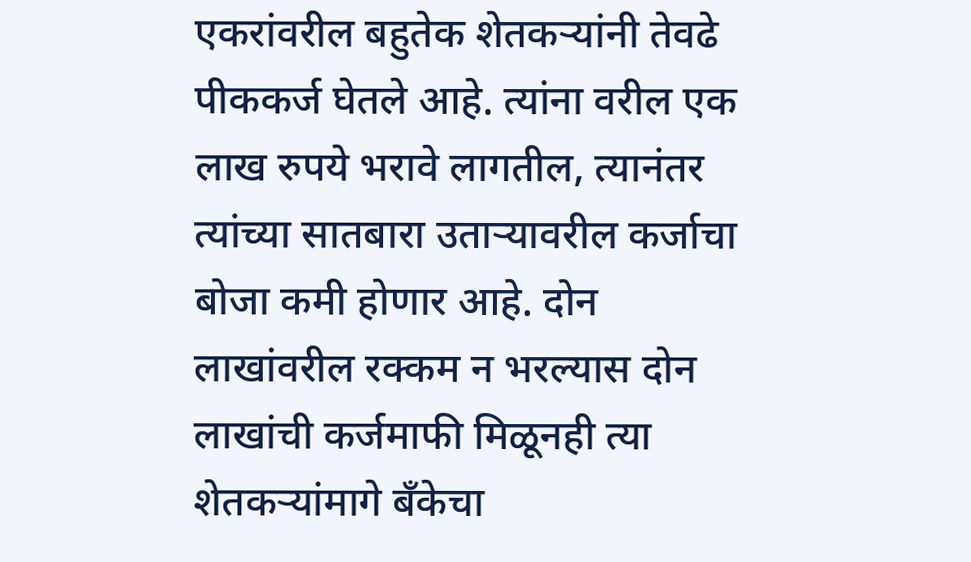एकरांवरील बहुतेक शेतकऱ्यांनी तेवढे पीककर्ज घेतले आहे. त्यांना वरील एक लाख रुपये भरावे लागतील, त्यानंतर त्यांच्या सातबारा उताऱ्यावरील कर्जाचा बोजा कमी होणार आहे. दोन लाखांवरील रक्कम न भरल्यास दोन लाखांची कर्जमाफी मिळूनही त्या शेतकऱ्यांमागे बॅंकेचा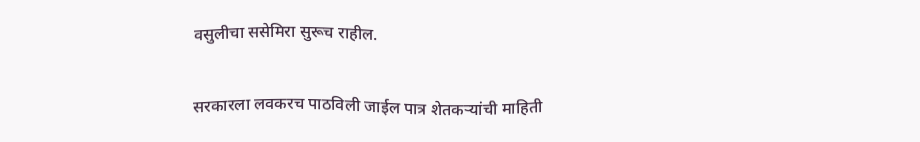वसुलीचा ससेमिरा सुरूच राहील.

सरकारला लवकरच पाठविली जाईल पात्र शेतकऱ्यांची माहिती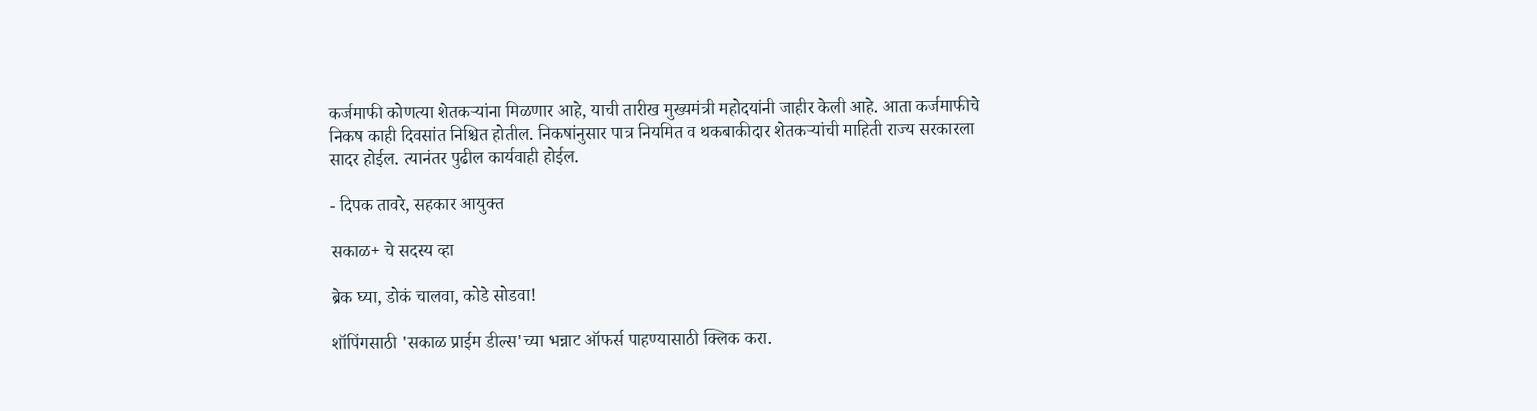कर्जमाफी कोणत्या शेतकऱ्यांना मिळणार आहे, याची तारीख मुख्यमंत्री महोदयांनी जाहीर केली आहे. आता कर्जमाफीचे निकष काही दिवसांत निश्चित होतील. निकषांनुसार पात्र नियमित व थकबाकीदार शेतकऱ्यांची माहिती राज्य सरकारला सादर होईल. त्यानंतर पुढील कार्यवाही होईल.

- दिपक तावरे, सहकार आयुक्त

सकाळ+ चे सदस्य व्हा

ब्रेक घ्या, डोकं चालवा, कोडे सोडवा!

शॉपिंगसाठी 'सकाळ प्राईम डील्स'च्या भन्नाट ऑफर्स पाहण्यासाठी क्लिक करा.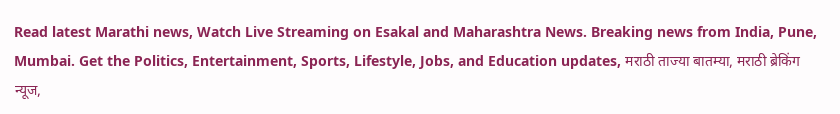Read latest Marathi news, Watch Live Streaming on Esakal and Maharashtra News. Breaking news from India, Pune, Mumbai. Get the Politics, Entertainment, Sports, Lifestyle, Jobs, and Education updates, मराठी ताज्या बातम्या, मराठी ब्रेकिंग न्यूज,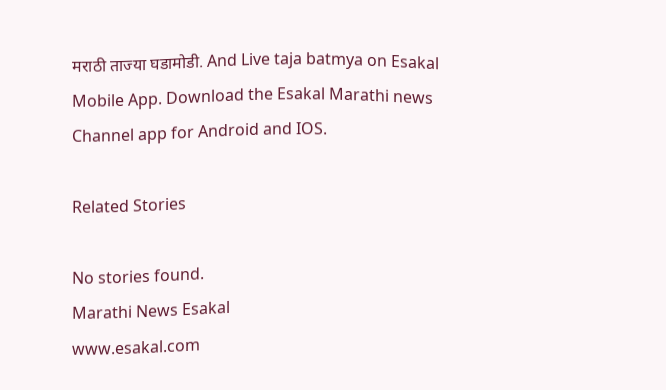मराठी ताज्या घडामोडी. And Live taja batmya on Esakal Mobile App. Download the Esakal Marathi news Channel app for Android and IOS.

Related Stories

No stories found.
Marathi News Esakal
www.esakal.com